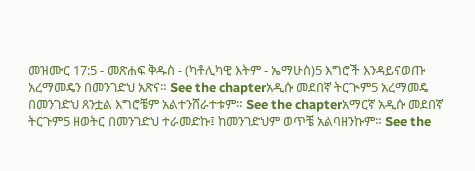መዝሙር 17:5 - መጽሐፍ ቅዱስ - (ካቶሊካዊ እትም - ኤማሁስ)5 እግሮች እንዳይናወጡ አረማመዴን በመንገድህ አጽና። See the chapterአዲሱ መደበኛ ትርጒም5 አረማመዴ በመንገድህ ጸንቷል እግሮቼም አልተንሸራተቱም። See the chapterአማርኛ አዲሱ መደበኛ ትርጉም5 ዘወትር በመንገድህ ተራመድኩ፤ ከመንገድህም ወጥቼ አልባዘንኩም። See the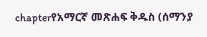chapterየአማርኛ መጽሐፍ ቅዱስ (ሰማንያ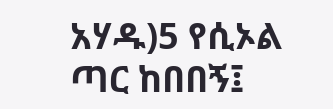አሃዱ)5 የሲኦል ጣር ከበበኝ፤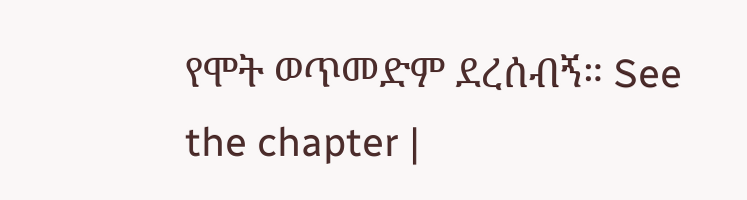የሞት ወጥመድም ደረሰብኝ። See the chapter |